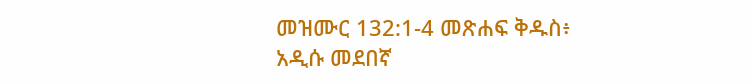መዝሙር 132:1-4 መጽሐፍ ቅዱስ፥ አዲሱ መደበኛ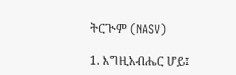ትርጒም (NASV)

1. እግዚአብሔር ሆይ፤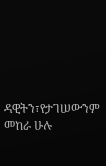ዳዊትን፣የታገሠውንም መከራ ሁሉ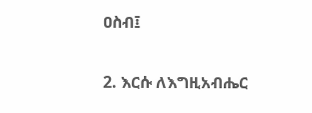ዐስብ፤

2. እርሱ ለእግዚአብሔር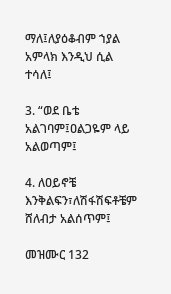ማለ፤ለያዕቆብም ኀያል አምላክ እንዲህ ሲል ተሳለ፤

3. “ወደ ቤቴ አልገባም፤ዐልጋዬም ላይ አልወጣም፤

4. ለዐይኖቼ እንቅልፍን፣ለሽፋሽፍቶቼም ሸለብታ አልሰጥም፤

መዝሙር 132